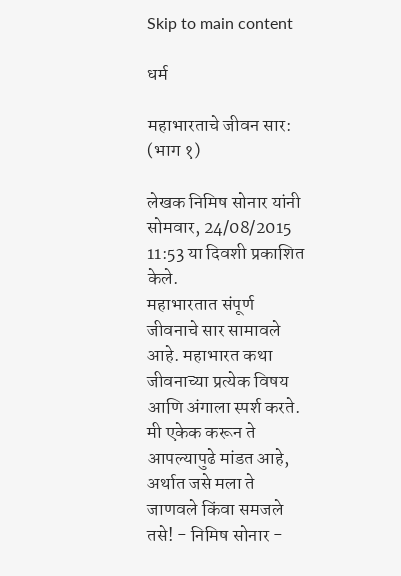Skip to main content

धर्म

महाभारताचे जीवन सार: (भाग १)

लेखक निमिष सोनार यांनी सोमवार, 24/08/2015 11:53 या दिवशी प्रकाशित केले.
महाभारतात संपूर्ण जीवनाचे सार सामावले आहे. महाभारत कथा जीवनाच्या प्रत्येक विषय आणि अंगाला स्पर्श करते. मी एकेक करून ते आपल्यापुढे मांडत आहे, अर्थात जसे मला ते जाणवले किंवा समजले तसे! - निमिष सोनार -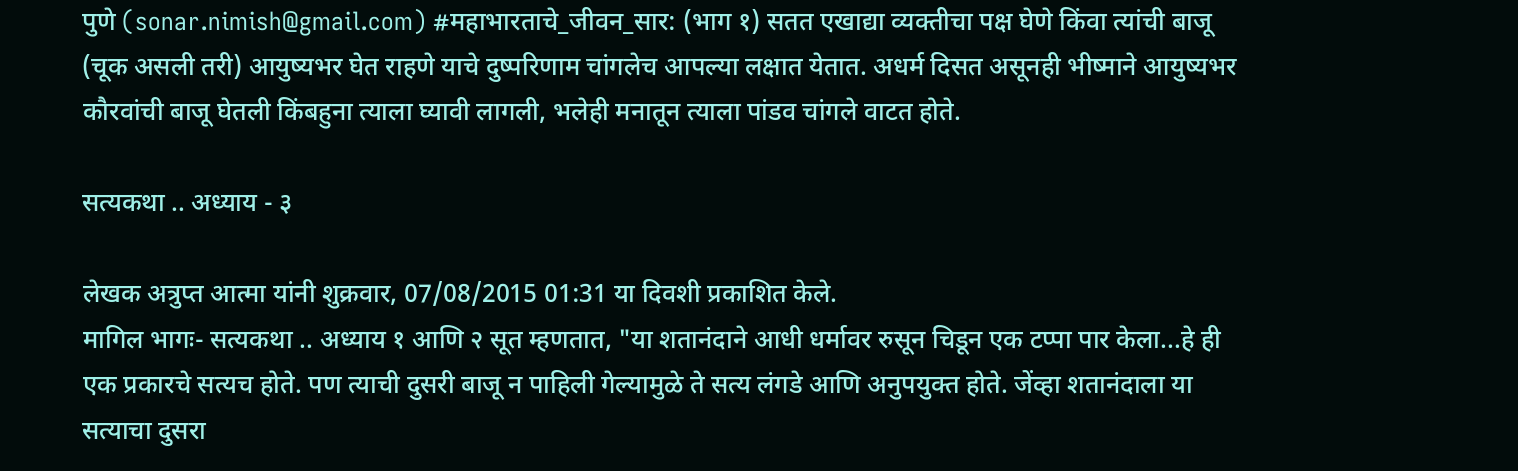पुणे (sonar.nimish@gmail.com) #महाभारताचे_जीवन_सार: (भाग १) सतत एखाद्या व्यक्तीचा पक्ष घेणे किंवा त्यांची बाजू (चूक असली तरी) आयुष्यभर घेत राहणे याचे दुष्परिणाम चांगलेच आपल्या लक्षात येतात. अधर्म दिसत असूनही भीष्माने आयुष्यभर कौरवांची बाजू घेतली किंबहुना त्याला घ्यावी लागली, भलेही मनातून त्याला पांडव चांगले वाटत होते.

सत्यकथा .. अध्याय - ३

लेखक अत्रुप्त आत्मा यांनी शुक्रवार, 07/08/2015 01:31 या दिवशी प्रकाशित केले.
मागिल भागः- सत्यकथा .. अध्याय १ आणि २ सूत म्हणतात, "या शतानंदाने आधी धर्मावर रुसून चिडून एक टप्पा पार केला...हे ही एक प्रकारचे सत्यच होते. पण त्याची दुसरी बाजू न पाहिली गेल्यामुळे ते सत्य लंगडे आणि अनुपयुक्त होते. जेंव्हा शतानंदाला या सत्याचा दुसरा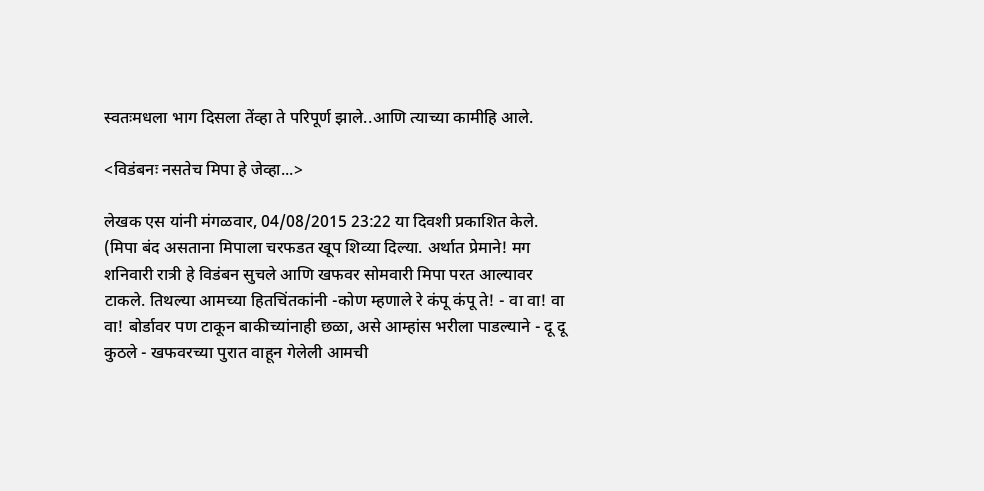स्वतःमधला भाग दिसला तेंव्हा ते परिपूर्ण झाले..आणि त्याच्या कामीहि आले.

<विडंबनः नसतेच मिपा हे जेव्हा...>

लेखक एस यांनी मंगळवार, 04/08/2015 23:22 या दिवशी प्रकाशित केले.
(मिपा बंद असताना मिपाला चरफडत खूप शिव्या दिल्या. अर्थात प्रेमाने! मग शनिवारी रात्री हे विडंबन सुचले आणि खफवर सोमवारी मिपा परत आल्यावर टाकले. तिथल्या आमच्या हितचिंतकांनी -कोण म्हणाले रे कंपू कंपू ते! - वा वा! वा वा! बोर्डावर पण टाकून बाकीच्यांनाही छळा, असे आम्हांस भरीला पाडल्याने - दू दू कुठले - खफवरच्या पुरात वाहून गेलेली आमची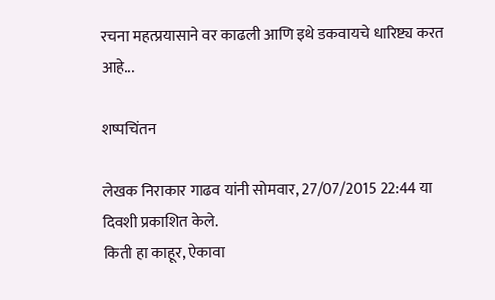रचना महत्प्रयासाने वर काढली आणि इथे डकवायचे धारिष्ट्य करत आहे...

शष्पचिंतन

लेखक निराकार गाढव यांनी सोमवार, 27/07/2015 22:44 या दिवशी प्रकाशित केले.
किती हा काहूर, ऐकावा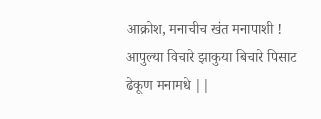आक्रोश, मनाचीच खंत मनापाशी ! आपुल्या विचारे झाकुया बिचारे पिसाट ढेकूण मनामधे ||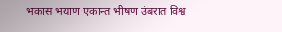भकास भयाण एकान्त भीषण उंबरात विश्व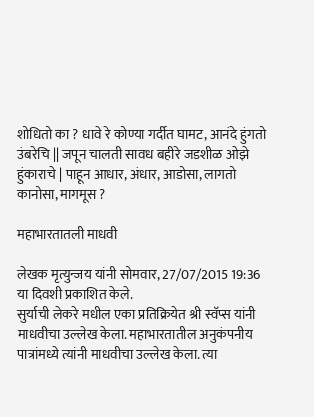शोधितो का ? धावे रे कोण्या गर्दीत घामट, आनंदे हुंगतो उंबरेचि || जपून चालती सावध बहीरे जडशीळ ओझे हुंकाराचे | पाहून आधार, अंधार, आडोसा, लागतो कानोसा, मागमूस ?

महाभारतातली माधवी

लेखक मृत्युन्जय यांनी सोमवार, 27/07/2015 19:36 या दिवशी प्रकाशित केले.
सुर्याची लेकरे मधील एका प्रतिक्रियेत श्री स्वॅप्स यांनी माधवीचा उल्लेख केला. महाभारतातील अनुकंपनीय पात्रांमध्ये त्यांनी माधवीचा उल्लेख केला. त्या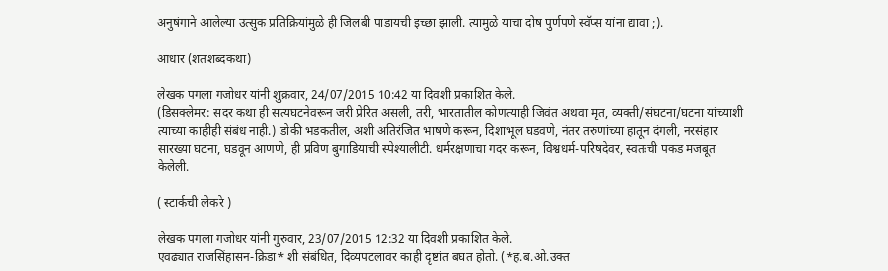अनुषंगाने आलेल्या उत्सुक प्रतिक्रियांमुळे ही जिलबी पाडायची इच्छा झाली. त्यामुळे याचा दोष पुर्णपणे स्वॅप्स यांना द्यावा ;).

आधार (शतशब्दकथा)

लेखक पगला गजोधर यांनी शुक्रवार, 24/07/2015 10:42 या दिवशी प्रकाशित केले.
(डिसक्लेमर: सदर कथा ही सत्यघटनेवरून जरी प्रेरित असली, तरी, भारतातील कोणत्याही जिवंत अथवा मृत, व्यक्ती/संघटना/घटना यांच्याशी त्याच्या काहीही संबंध नाही.) डोकी भडकतील, अशी अतिरंजित भाषणे करून, दिशाभूल घडवणे, नंतर तरुणांच्या हातून दंगली, नरसंहार सारख्या घटना, घडवून आणणे, ही प्रविण बुगाडियाची स्पेश्यालीटी. धर्मरक्षणाचा गदर करून, विश्वधर्म-परिषदेवर, स्वतःची पकड मजबूत केलेली.

( स्टार्कची लेकरे )

लेखक पगला गजोधर यांनी गुरुवार, 23/07/2015 12:32 या दिवशी प्रकाशित केले.
एवढ्यात राजसिंहासन-क्रिडा* शी संबंधित, दिव्यपटलावर काही दृष्टांत बघत होतो. (*ह.ब.ओ.उक्त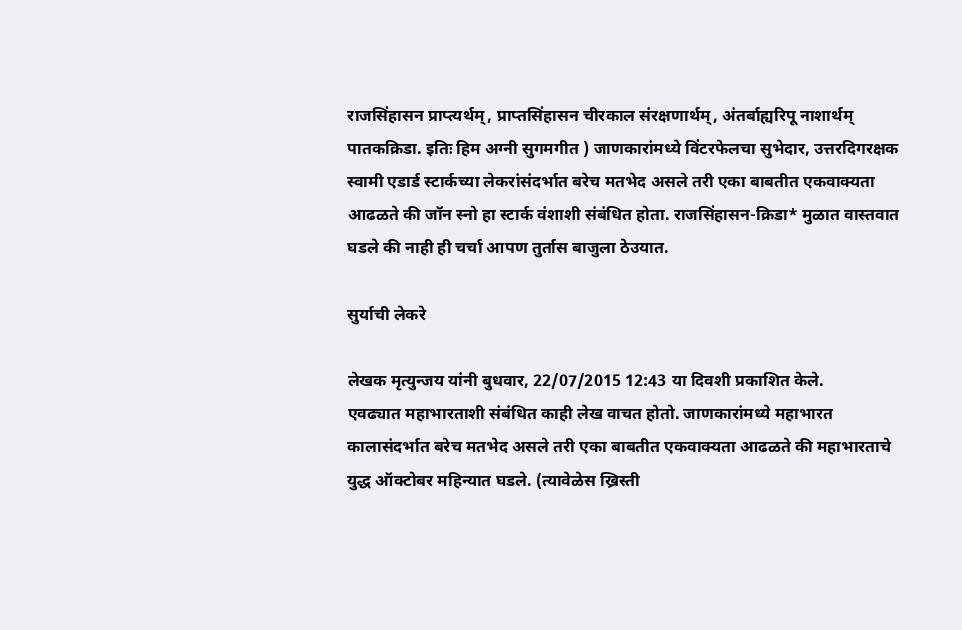राजसिंहासन प्राप्त्यर्थम्, प्राप्तसिंहासन चीरकाल संरक्षणार्थम्, अंतर्बाह्यरिपू नाशार्थम् पातकक्रिडा. इतिः हिम अग्नी सुगमगीत ) जाणकारांमध्ये विंटरफेलचा सुभेदार, उत्तरदिगरक्षक स्वामी एडार्ड स्टार्कच्या लेकरांसंदर्भात बरेच मतभेद असले तरी एका बाबतीत एकवाक्यता आढळते की जॉन स्नो हा स्टार्क वंशाशी संबंधित होता. राजसिंहासन-क्रिडा* मुळात वास्तवात घडले की नाही ही चर्चा आपण तुर्तास बाजुला ठेउयात.

सुर्याची लेकरे

लेखक मृत्युन्जय यांनी बुधवार, 22/07/2015 12:43 या दिवशी प्रकाशित केले.
एवढ्यात महाभारताशी संबंधित काही लेख वाचत होतो. जाणकारांमध्ये महाभारत कालासंदर्भात बरेच मतभेद असले तरी एका बाबतीत एकवाक्यता आढळते की महाभारताचे युद्ध ऑक्टोबर महिन्यात घडले. (त्यावेळेस ख्रिस्ती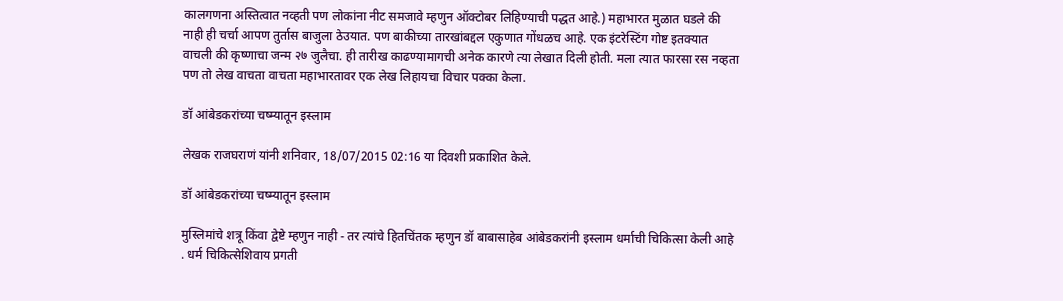कालगणना अस्तित्वात नव्हती पण लोकांना नीट समजावे म्हणुन ऑक्टोबर लिहिण्याची पद्धत आहे.) महाभारत मुळात घडले की नाही ही चर्चा आपण तुर्तास बाजुला ठेउयात. पण बाकीच्या तारखांबद्दल एकुणात गोंधळच आहे. एक इंटरेस्टिंग गोष्ट इतक्यात वाचली की कृष्णाचा जन्म २७ जुलैचा. ही तारीख काढण्यामागची अनेक कारणे त्या लेखात दिली होती. मला त्यात फारसा रस नव्हता पण तो लेख वाचता वाचता महाभारतावर एक लेख लिहायचा विचार पक्का केला.

डॉ आंबेडकरांच्या चष्म्यातून इस्लाम

लेखक राजघराणं यांनी शनिवार, 18/07/2015 02:16 या दिवशी प्रकाशित केले.

डॉ आंबेडकरांच्या चष्म्यातून इस्लाम

मुस्लिमांचे शत्रू किंवा द्वेष्टे म्हणुन नाही - तर त्यांचे हितचिंतक म्हणुन डॉ बाबासाहेब आंबेडकरांनी इस्लाम धर्माची चिकित्सा केली आहे . धर्म चिकित्सेशिवाय प्रगती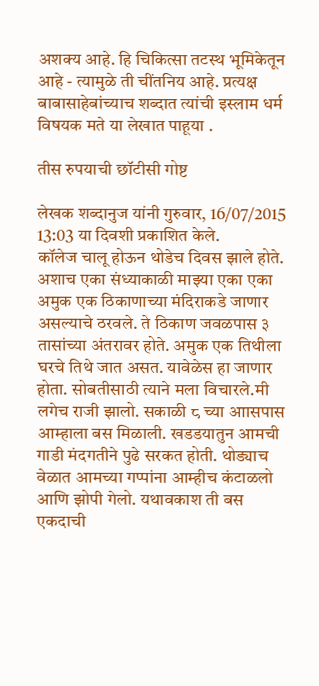अशक्य आहे. हि चिकित्सा तटस्थ भूमिकेतून आहे - त्यामुळे ती चींतनिय आहे. प्रत्यक्ष बाबासाहेबांच्याच शब्दात त्यांची इस्लाम धर्म विषयक मते या लेखात पाहूया .

तीस रुपयाची छॉटीसी गोष्ट

लेखक शब्दानुज यांनी गुरुवार, 16/07/2015 13:03 या दिवशी प्रकाशित केले.
कॉलेज चालू होऊन थोडेच दिवस झाले होते. अशाच एका संध्याकाळी माझ्या एका एका अमुक एक ठिकाणाच्या मंदिराकडे जाणार असल्याचे ठरवले. ते ठिकाण जवळपास ३ तासांच्या अंतरावर होते. अमुक एक तिथीला घरचे तिथे जात असत. यावेळेस हा जाणार होता. सोबतीसाठी त्याने मला विचारले.मी लगेच राजी झालो. सकाळी ८ च्या आासपास आम्हाला बस मिळाली. खडडयातुन आमची गाडी मंदगतीने पुढे सरकत होती. थोड्याच वेळात आमच्या गप्पांना आम्हीच कंटाळलो आणि झोपी गेलो. यथावकाश ती बस एकदाची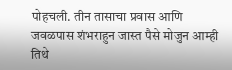पोहचली. तीन तासाचा प्रवास आणि जवळपास शंभराहुन जास्त पैसे मोजुन आम्ही तिथे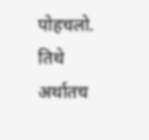पोहचलो. तिथे अर्थातच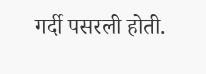गर्दी पसरली होती.